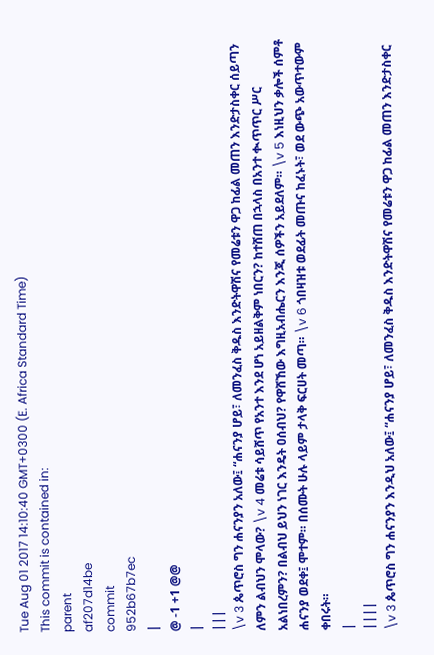Tue Aug 01 2017 14:10:40 GMT+0300 (E. Africa Standard Time)
This commit is contained in:
parent
af207d14be
commit
952b67b7ec
|
@ -1 +1 @@
|
|||
\v 3 ጴጥሮስ ግን ሐናንያን አለው፤ “ሐናንያ ሆይ፣ ለመንፈስ ቅዱስ እንድትዋሽና የመሬቱን ዋጋ ከፊል መጠን እንድታስቀር ሰይጣን ለምን ልብህን ሞላው? \v 4 መሬቱ ሳይሸጥ የአንተ እንደ ሆነ አይዘልቅም ነበርን? ከተሸጠ በኋላስ በአንተ ቊጥጥር ሥር አልነበረምን? በልብህ ይህን ነገር እንዴት ዐሰብህ? የዋሸኸው እግዚአብሔርን እንጂ ሰዎችን አይደለም። \v 5 እነዚህን ቃሎች ሰምቶ ሐናንያ ወደቀ፤ ሞተም። በሰሙት ሁሉ ላይም ታላቅ ፍርሀት መጣ። \v 6 ጎበዛዝቱ ወደፊት መጡና ከፈኑት፣ ወደ ውጭ አውጥተውም ቀበሩት።
|
||||
\v 3 ጴጥሮስ ግን ሐናንያን እንዲህ አለው፤ “ሐናንያ ሆይ፣ ለመንፈስ ቅዱስ እንድትዋሽና የመሬቱን ዋጋ ከፊል መጠን እንድታስቀር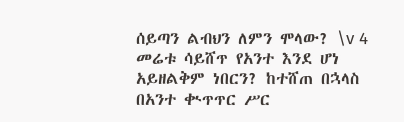ሰይጣን ልብህን ለምን ሞላው? \v 4 መሬቱ ሳይሸጥ የአንተ እንደ ሆነ አይዘልቅም ነበርን? ከተሸጠ በኋላስ በአንተ ቊጥጥር ሥር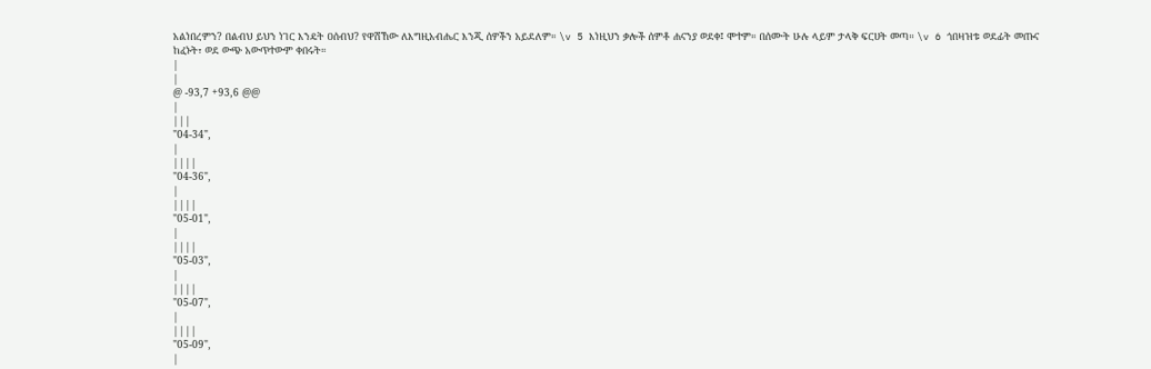አልነበረምን? በልብህ ይህን ነገር እንዴት ዐሰብህ? የዋሸኸው ለእግዚአብሔር እንጂ ሰዎችን አይደለም። \v 5 እነዚህን ቃሎች ሰምቶ ሐናንያ ወደቀ፤ ሞተም። በሰሙት ሁሉ ላይም ታላቅ ፍርሀት መጣ። \v 6 ጎበዛዝቱ ወደፊት መጡና ከፈኑት፣ ወደ ውጭ አውጥተውም ቀበሩት።
|
|
@ -93,7 +93,6 @@
|
|||
"04-34",
|
||||
"04-36",
|
||||
"05-01",
|
||||
"05-03",
|
||||
"05-07",
|
||||
"05-09",
|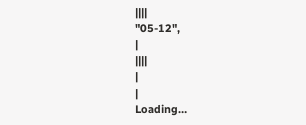||||
"05-12",
|
||||
|
|
Loading…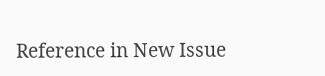Reference in New Issue